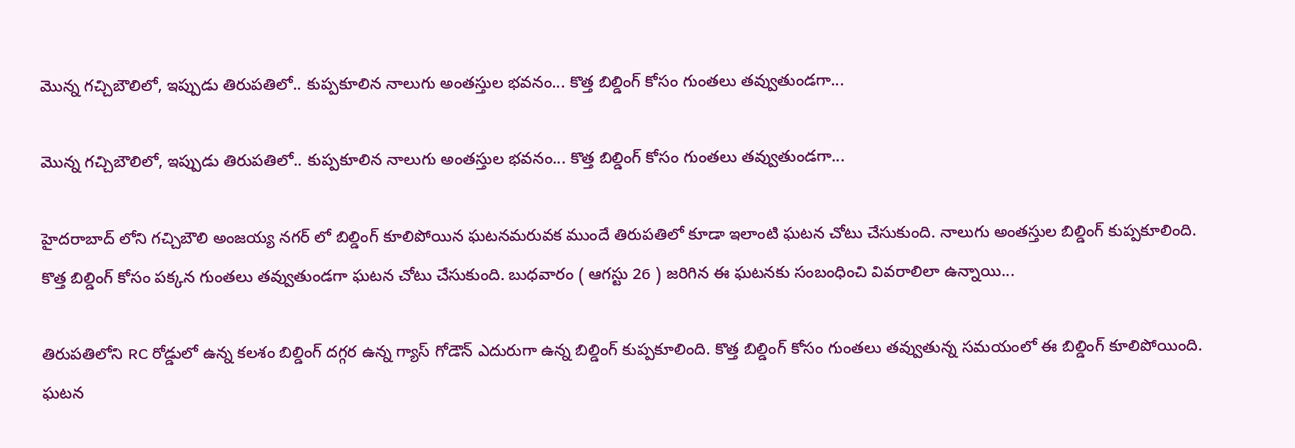మొన్న గచ్చిబౌలిలో, ఇప్పుడు తిరుపతిలో.. కుప్పకూలిన నాలుగు అంతస్తుల భవనం... కొత్త బిల్డింగ్ కోసం గుంతలు తవ్వుతుండగా...

మొన్న గచ్చిబౌలిలో, ఇప్పుడు తిరుపతిలో.. కుప్పకూలిన నాలుగు అంతస్తుల భవనం... కొత్త బిల్డింగ్ కోసం గుంతలు తవ్వుతుండగా...

హైదరాబాద్ లోని గచ్చిబౌలి అంజయ్య నగర్ లో బిల్డింగ్ కూలిపోయిన ఘటనమరువక ముందే తిరుపతిలో కూడా ఇలాంటి ఘటన చోటు చేసుకుంది. నాలుగు అంతస్తుల బిల్డింగ్ కుప్పకూలింది. కొత్త బిల్డింగ్ కోసం పక్కన గుంతలు తవ్వుతుండగా ఘటన చోటు చేసుకుంది. బుధవారం ( ఆగస్టు 26 ) జరిగిన ఈ ఘటనకు సంబంధించి వివరాలిలా ఉన్నాయి...

తిరుపతిలోని RC రోడ్డులో ఉన్న కలశం బిల్డింగ్ దగ్గర ఉన్న గ్యాస్ గోడౌన్ ఎదురుగా ఉన్న బిల్డింగ్ కుప్పకూలింది. కొత్త బిల్డింగ్ కోసం గుంతలు తవ్వుతున్న సమయంలో ఈ బిల్డింగ్ కూలిపోయింది. ఘటన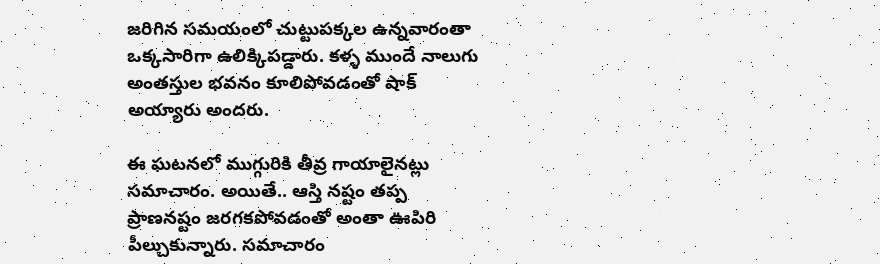జరిగిన సమయంలో చుట్టుపక్కల ఉన్నవారంతా ఒక్కసారిగా ఉలిక్కిపడ్డారు. కళ్ళ ముందే నాలుగు అంతస్తుల భవనం కూలిపోవడంతో షాక్ అయ్యారు అందరు.

ఈ ఘటనలో ముగ్గురికి తీవ్ర గాయాలైనట్లు సమాచారం. అయితే.. ఆస్తి నష్టం తప్ప ప్రాణనష్టం జరగకపోవడంతో అంతా ఊపిరి పీల్చుకున్నారు. సమాచారం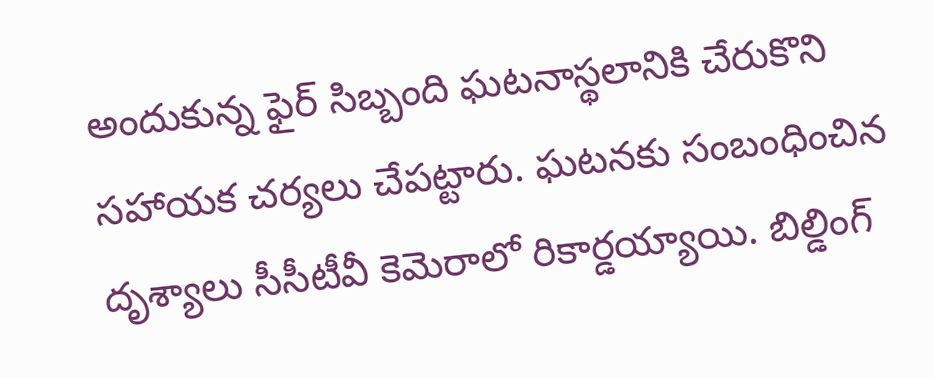అందుకున్న ఫైర్ సిబ్బంది ఘటనాస్థలానికి చేరుకొని సహాయక చర్యలు చేపట్టారు. ఘటనకు సంబంధించిన దృశ్యాలు సీసీటీవీ కెమెరాలో రికార్డయ్యాయి. బిల్డింగ్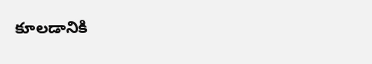కూలడానికి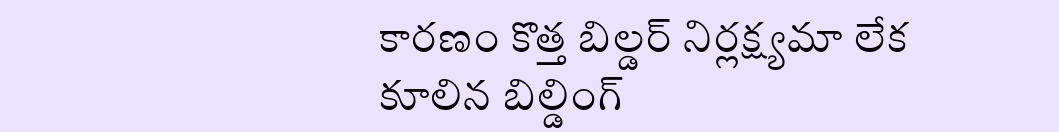కారణం కొత్త బిల్డర్ నిర్లక్ష్యమా లేక కూలిన బిల్డింగ్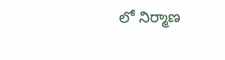లో నిర్మాణ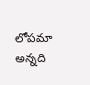లోపమా అన్నది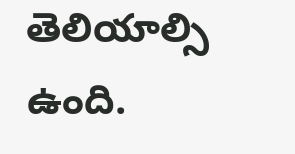తెలియాల్సి ఉంది.